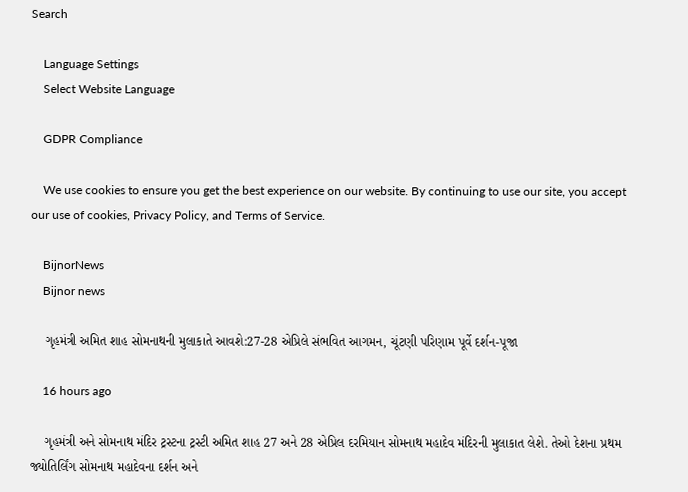Search

    Language Settings
    Select Website Language

    GDPR Compliance

    We use cookies to ensure you get the best experience on our website. By continuing to use our site, you accept our use of cookies, Privacy Policy, and Terms of Service.

    BijnorNews
    Bijnor news

    ગૃહમંત્રી અમિત શાહ સોમનાથની મુલાકાતે આવશે:27-28 એપ્રિલે સંભવિત આગમન, ચૂંટણી પરિણામ પૂર્વે દર્શન-પૂજા

    16 hours ago

    ગૃહમંત્રી અને સોમનાથ મંદિર ટ્રસ્ટના ટ્રસ્ટી અમિત શાહ 27 અને 28 એપ્રિલ દરમિયાન સોમનાથ મહાદેવ મંદિરની મુલાકાત લેશે. તેઓ દેશના પ્રથમ જ્યોતિર્લિંગ સોમનાથ મહાદેવના દર્શન અને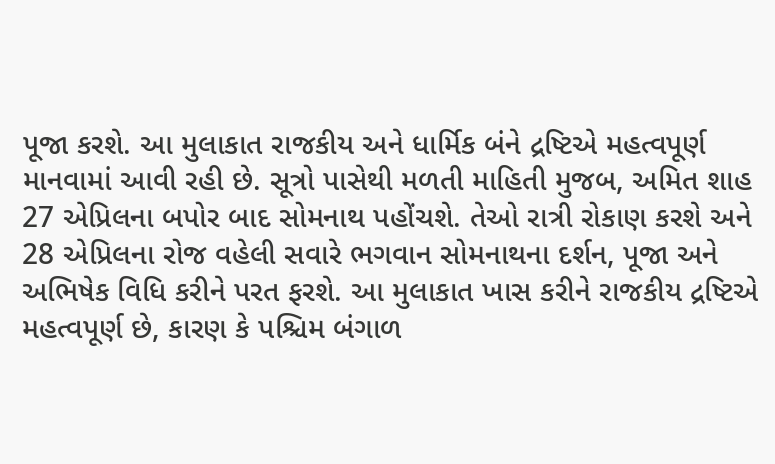પૂજા કરશે. આ મુલાકાત રાજકીય અને ધાર્મિક બંને દ્રષ્ટિએ મહત્વપૂર્ણ માનવામાં આવી રહી છે. સૂત્રો પાસેથી મળતી માહિતી મુજબ, અમિત શાહ 27 એપ્રિલના બપોર બાદ સોમનાથ પહોંચશે. તેઓ રાત્રી રોકાણ કરશે અને 28 એપ્રિલના રોજ વહેલી સવારે ભગવાન સોમનાથના દર્શન, પૂજા અને અભિષેક વિધિ કરીને પરત ફરશે. આ મુલાકાત ખાસ કરીને રાજકીય દ્રષ્ટિએ મહત્વપૂર્ણ છે, કારણ કે પશ્ચિમ બંગાળ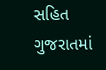સહિત ગુજરાતમાં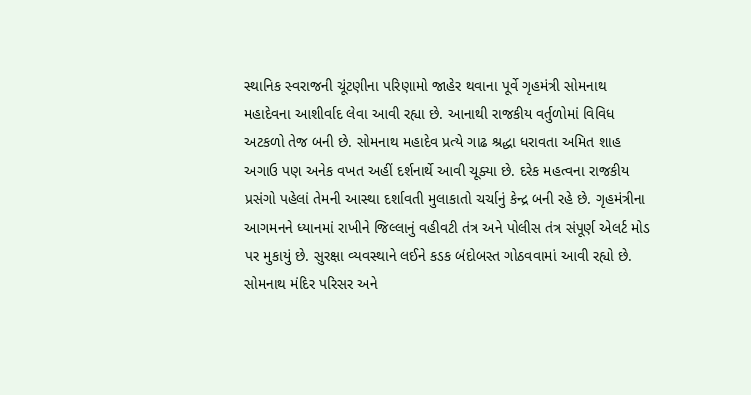સ્થાનિક સ્વરાજની ચૂંટણીના પરિણામો જાહેર થવાના પૂર્વે ગૃહમંત્રી સોમનાથ મહાદેવના આશીર્વાદ લેવા આવી રહ્યા છે. આનાથી રાજકીય વર્તુળોમાં વિવિધ અટકળો તેજ બની છે. સોમનાથ મહાદેવ પ્રત્યે ગાઢ શ્રદ્ધા ધરાવતા અમિત શાહ અગાઉ પણ અનેક વખત અહીં દર્શનાર્થે આવી ચૂક્યા છે. દરેક મહત્વના રાજકીય પ્રસંગો પહેલાં તેમની આસ્થા દર્શાવતી મુલાકાતો ચર્ચાનું કેન્દ્ર બની રહે છે. ગૃહમંત્રીના આગમનને ધ્યાનમાં રાખીને જિલ્લાનું વહીવટી તંત્ર અને પોલીસ તંત્ર સંપૂર્ણ એલર્ટ મોડ પર મુકાયું છે. સુરક્ષા વ્યવસ્થાને લઈને કડક બંદોબસ્ત ગોઠવવામાં આવી રહ્યો છે. સોમનાથ મંદિર પરિસર અને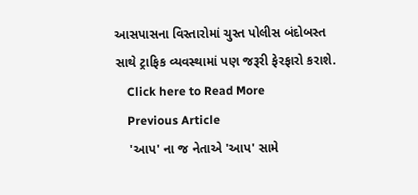આસપાસના વિસ્તારોમાં ચુસ્ત પોલીસ બંદોબસ્ત સાથે ટ્રાફિક વ્યવસ્થામાં પણ જરૂરી ફેરફારો કરાશે.
    Click here to Read More
    Previous Article
    'આપ' ના જ નેતાએ 'આપ' સામે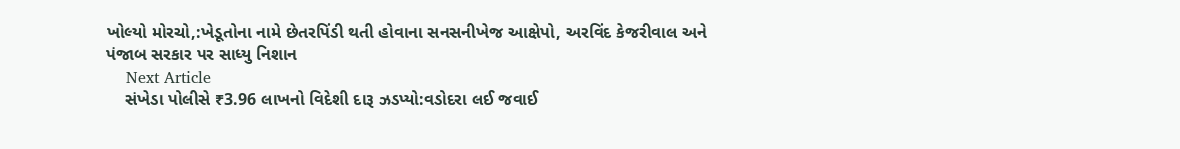ખોલ્યો મોરચો,:ખેડૂતોના નામે છેતરપિંડી થતી હોવાના સનસનીખેજ આક્ષેપો, અરવિંદ કેજરીવાલ અને પંજાબ સરકાર પર સાધ્યુ નિશાન
    Next Article
    સંખેડા પોલીસે ₹3.96 લાખનો વિદેશી દારૂ ઝડપ્યો:વડોદરા લઈ જવાઈ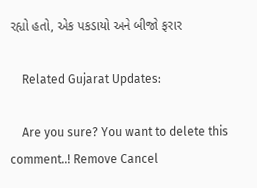રહ્યો હતો, એક પકડાયો અને બીજો ફરાર

    Related Gujarat Updates:

    Are you sure? You want to delete this comment..! Remove Cancel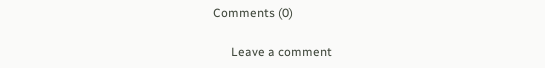Comments (0)

      Leave a comment